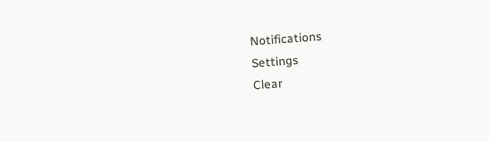Notifications
Settings
Clear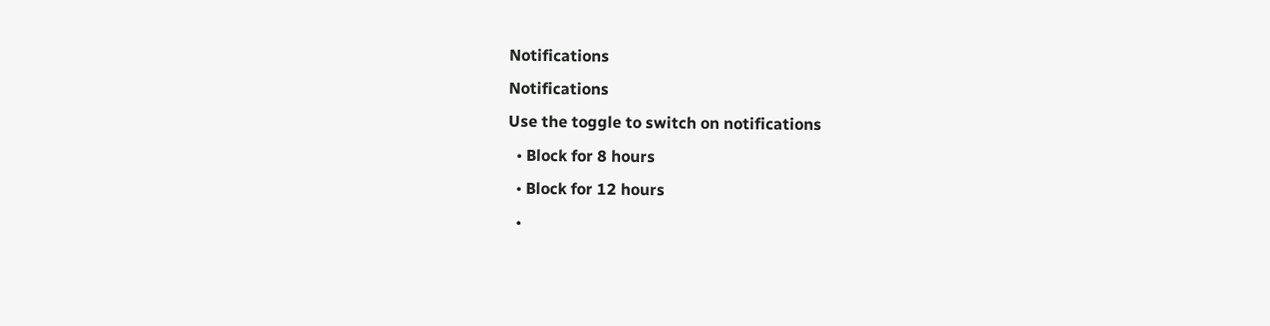Notifications
Notifications
Use the toggle to switch on notifications
  • Block for 8 hours
  • Block for 12 hours
  •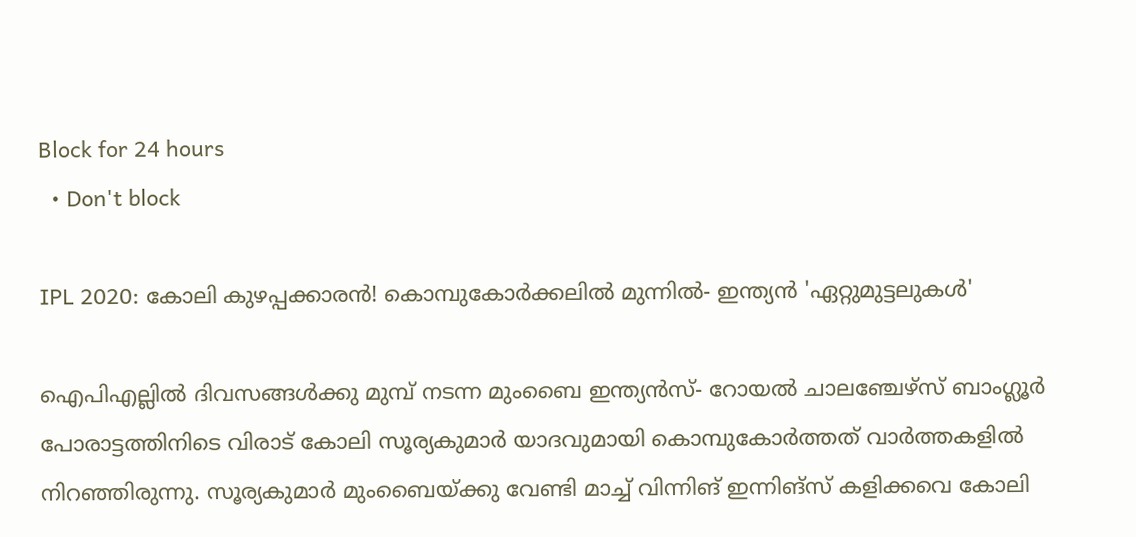Block for 24 hours
  • Don't block

IPL 2020: കോലി കുഴപ്പക്കാരന്‍! കൊമ്പുകോര്‍ക്കലില്‍ മുന്നില്‍- ഇന്ത്യന്‍ 'ഏറ്റുമുട്ടലുകള്‍'

ഐപിഎല്ലില്‍ ദിവസങ്ങള്‍ക്കു മുമ്പ് നടന്ന മുംബൈ ഇന്ത്യന്‍സ്- റോയല്‍ ചാലഞ്ചേഴ്‌സ് ബാംഗ്ലൂര്‍ പോരാട്ടത്തിനിടെ വിരാട് കോലി സൂര്യകുമാര്‍ യാദവുമായി കൊമ്പുകോര്‍ത്തത് വാര്‍ത്തകളില്‍ നിറഞ്ഞിരുന്നു. സൂര്യകുമാര്‍ മുംബൈയ്ക്കു വേണ്ടി മാച്ച് വിന്നിങ് ഇന്നിങ്‌സ് കളിക്കവെ കോലി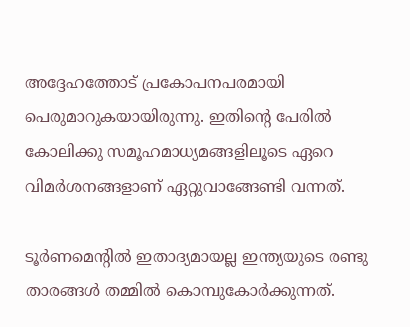അദ്ദേഹത്തോട് പ്രകോപനപരമായി പെരുമാറുകയായിരുന്നു. ഇതിന്റെ പേരില്‍ കോലിക്കു സമൂഹമാധ്യമങ്ങളിലൂടെ ഏറെ വിമര്‍ശനങ്ങളാണ് ഏറ്റുവാങ്ങേണ്ടി വന്നത്.

ടൂര്‍ണമെന്റില്‍ ഇതാദ്യമായല്ല ഇന്ത്യയുടെ രണ്ടു താരങ്ങള്‍ തമ്മില്‍ കൊമ്പുകോര്‍ക്കുന്നത്.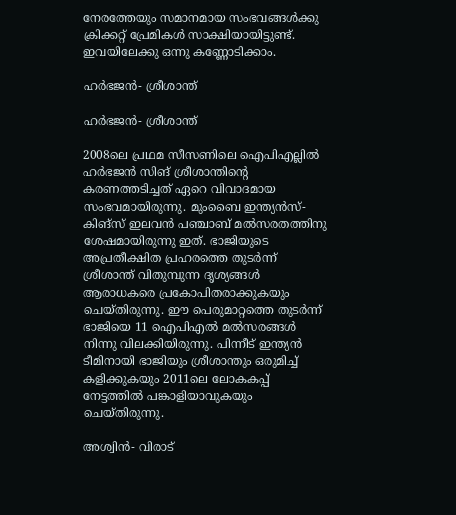നേരത്തേയും സമാനമായ സംഭവങ്ങള്‍ക്കു ക്രിക്കറ്റ് പ്രേമികള്‍ സാക്ഷിയായിട്ടുണ്ട്. ഇവയിലേക്കു ഒന്നു കണ്ണോടിക്കാം.

ഹര്‍ഭജന്‍- ശ്രീശാന്ത്

ഹര്‍ഭജന്‍- ശ്രീശാന്ത്

2008ലെ പ്രഥമ സീസണിലെ ഐപിഎല്ലില്‍ ഹര്‍ഭജന്‍ സിങ് ശ്രീശാന്തിന്റെ കരണത്തടിച്ചത് ഏറെ വിവാദമായ സംഭവമായിരുന്നു. മുംബൈ ഇന്ത്യന്‍സ്- കിങ്‌സ് ഇലവന്‍ പഞ്ചാബ് മല്‍സരതത്തിനു ശേഷമായിരുന്നു ഇത്. ഭാജിയുടെ അപ്രതീക്ഷിത പ്രഹരത്തെ തുടര്‍ന്ന് ശ്രീശാന്ത് വിതുമ്പുന്ന ദൃശ്യങ്ങള്‍ ആരാധകരെ പ്രകോപിതരാക്കുകയും ചെയ്തിരുന്നു. ഈ പെരുമാറ്റത്തെ തുടര്‍ന്ന് ഭാജിയെ 11 ഐപിഎല്‍ മല്‍സരങ്ങള്‍ നിന്നു വിലക്കിയിരുന്നു. പിന്നീട് ഇന്ത്യന്‍ ടീമിനായി ഭാജിയും ശ്രീശാന്തും ഒരുമിച്ച് കളിക്കുകയും 2011ലെ ലോകകപ്പ് നേട്ടത്തില്‍ പങ്കാളിയാവുകയും ചെയ്തിരുന്നു.

അശ്വിന്‍- വിരാട്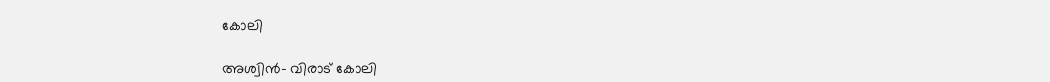കോലി

അശ്വിന്‍- വിരാട് കോലി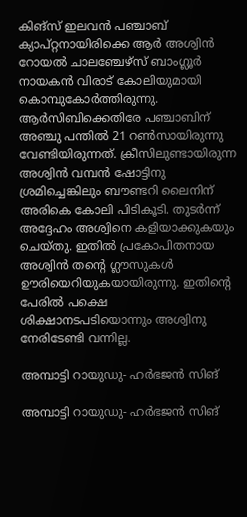കിങ്‌സ് ഇലവന്‍ പഞ്ചാബ് ക്യാപ്റ്റനായിരിക്കെ ആര്‍ അശ്വിന്‍ റോയല്‍ ചാലഞ്ചേഴ്‌സ് ബാംഗ്ലൂര്‍ നായകന്‍ വിരാട് കോലിയുമായി കൊമ്പുകോര്‍ത്തിരുന്നു. ആര്‍സിബിക്കെതിരേ പഞ്ചാബിന് അഞ്ചു പന്തില്‍ 21 റണ്‍സായിരുന്നു വേണ്ടിയിരുന്നത്. ക്രീസിലുണ്ടായിരുന്ന അശ്വിന്‍ വമ്പന്‍ ഷോട്ടിനു ശ്രമിച്ചെങ്കിലും ബൗണ്ടറി ലൈനിന് അരികെ കോലി പിടികൂടി. തുടര്‍ന്ന് അദ്ദേഹം അശ്വിനെ കളിയാക്കുകയും ചെയ്തു. ഇതില്‍ പ്രകോപിതനായ അശ്വിന്‍ തന്റെ ഗ്ലൗസുകള്‍ ഊരിയെറിയുകയായിരുന്നു. ഇതിന്റെ പേരില്‍ പക്ഷെ ശിക്ഷാനടപടിയൊന്നും അശ്വിനു നേരിടേണ്ടി വന്നില്ല.

അമ്പാട്ടി റായുഡു- ഹര്‍ഭജന്‍ സിങ്

അമ്പാട്ടി റായുഡു- ഹര്‍ഭജന്‍ സിങ്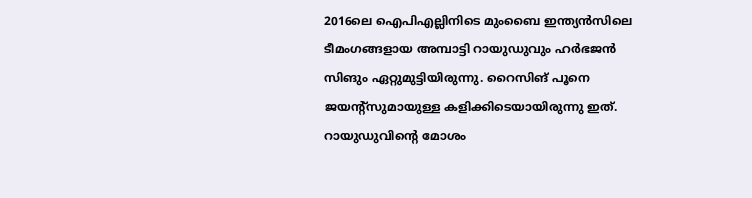2016ലെ ഐപിഎല്ലിനിടെ മുംബൈ ഇന്ത്യന്‍സിലെ ടീമംഗങ്ങളായ അമ്പാട്ടി റായുഡുവും ഹര്‍ഭജന്‍ സിങും ഏറ്റുമുട്ടിയിരുന്നു. റൈസിങ് പൂനെ ജയന്റ്‌സുമായുള്ള കളിക്കിടെയായിരുന്നു ഇത്. റായുഡുവിന്റെ മോശം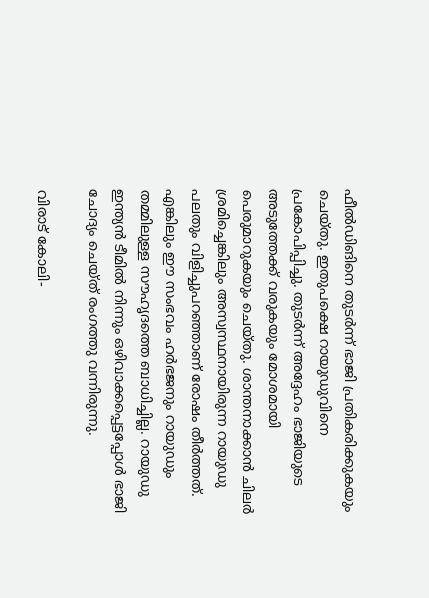ഫീല്‍ഡിങിനെ തുടര്‍ന്ന് ഭാജി പ്രതികരിക്കുകയും ചെയ്തു. ഇതുപക്ഷെ റായുഡുവിനെ പ്രകോപിപ്പിച്ചു. തുടര്‍ന്ന് അദ്ദേഹം ഭാജിയുടെ അടുത്തേക്ക് വരുകയും മോശമായി പെരുമാറുകയും ചെയ്തു. ശാന്തനാക്കാന്‍ ചിലര്‍ ശ്രമിച്ചെങ്കിലും അസ്വസ്ഥനായിരുന്ന റായുഡു പലതും വിളിച്ചുപറഞ്ഞാണ് രോഷം തീര്‍ത്തത്.
എങ്കിലും ഈ സംഭവം ഹര്‍ഭജനും റായുഡും തമ്മിലുള്ള സൗഹൃദത്തെ ബാധിച്ചില്ല. റായുഡു ഇന്ത്യന്‍ ടീമില്‍ നിന്നും ഒഴിവാക്കപ്പെട്ടപ്പോള്‍ ഭാജി ചോദ്യം ചെയ്ത് രംഗത്തു വന്നിരുന്നു.

വിരാട് കോലി-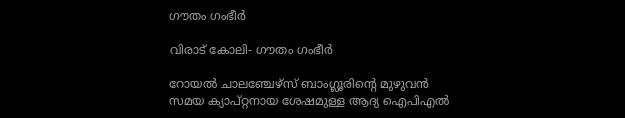ഗൗതം ഗംഭീര്‍

വിരാട് കോലി- ഗൗതം ഗംഭീര്‍

റോയല്‍ ചാലഞ്ചേഴ്‌സ് ബാംഗ്ലൂരിന്റെ മുഴുവന്‍ സമയ ക്യാപ്റ്റനായ ശേഷമുള്ള ആദ്യ ഐപിഎല്‍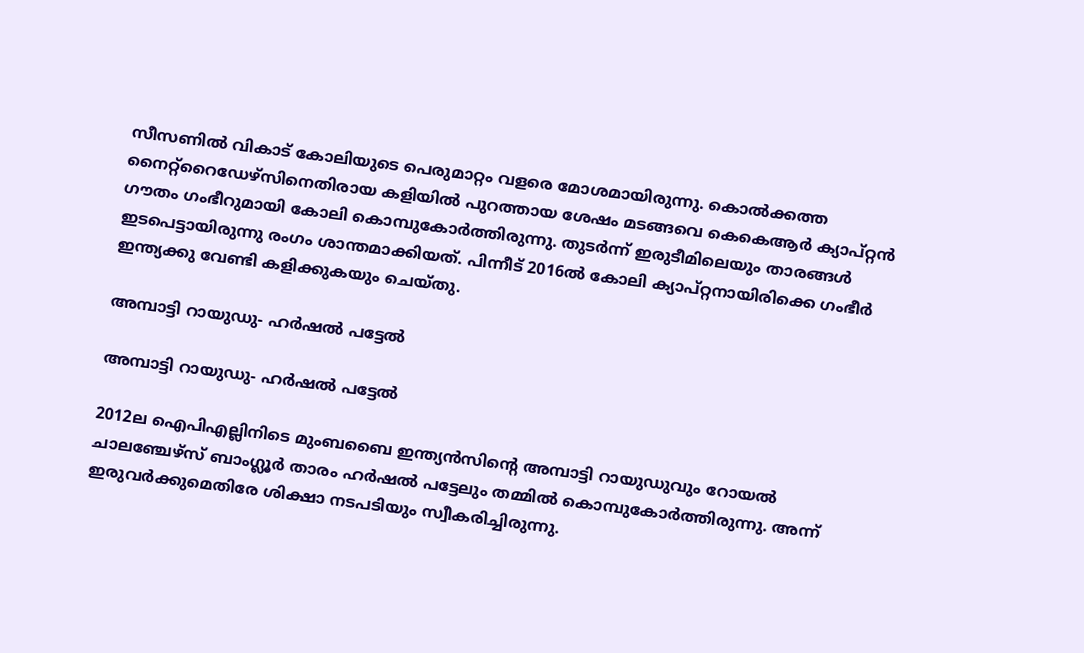സീസണില്‍ വികാട് കോലിയുടെ പെരുമാറ്റം വളരെ മോശമായിരുന്നു. കൊല്‍ക്കത്ത നൈറ്റ്‌റൈഡേഴ്‌സിനെതിരായ കളിയില്‍ പുറത്തായ ശേഷം മടങ്ങവെ കെകെആര്‍ ക്യാപ്റ്റന്‍ ഗൗതം ഗംഭീറുമായി കോലി കൊമ്പുകോര്‍ത്തിരുന്നു. തുടര്‍ന്ന് ഇരുടീമിലെയും താരങ്ങള്‍ ഇടപെട്ടായിരുന്നു രംഗം ശാന്തമാക്കിയത്. പിന്നീട് 2016ല്‍ കോലി ക്യാപ്റ്റനായിരിക്കെ ഗംഭീര്‍ ഇന്ത്യക്കു വേണ്ടി കളിക്കുകയും ചെയ്തു.

അമ്പാട്ടി റായുഡു- ഹര്‍ഷല്‍ പട്ടേല്‍

അമ്പാട്ടി റായുഡു- ഹര്‍ഷല്‍ പട്ടേല്‍

2012ല ഐപിഎല്ലിനിടെ മുംബബൈ ഇന്ത്യന്‍സിന്റെ അമ്പാട്ടി റായുഡുവും റോയല്‍ ചാലഞ്ചേഴ്‌സ് ബാംഗ്ലൂര്‍ താരം ഹര്‍ഷല്‍ പട്ടേലും തമ്മില്‍ കൊമ്പുകോര്‍ത്തിരുന്നു. അന്ന് ഇരുവര്‍ക്കുമെതിരേ ശിക്ഷാ നടപടിയും സ്വീകരിച്ചിരുന്നു.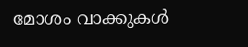മോശം വാക്കുകള്‍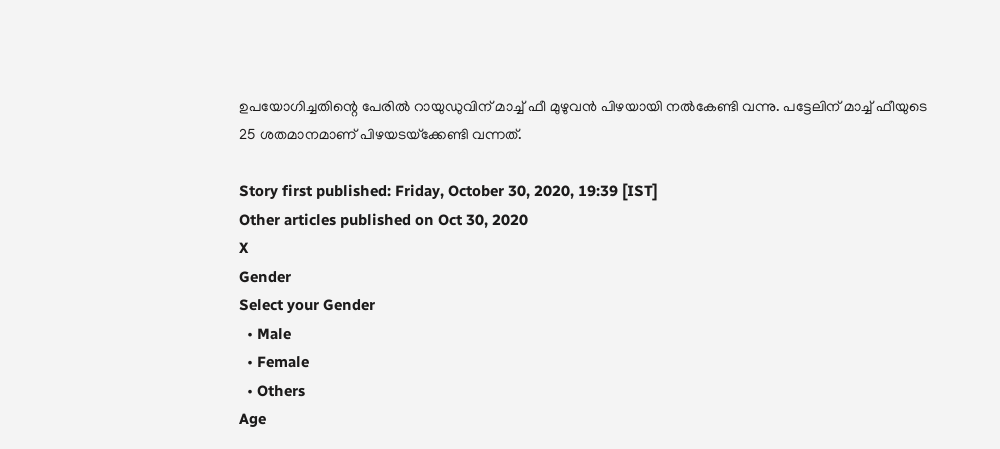ഉപയോഗിച്ചതിന്റെ പേരില്‍ റായുഡുവിന് മാച്ച് ഫീ മുഴുവന്‍ പിഴയായി നല്‍കേണ്ടി വന്നു. പട്ടേലിന് മാച്ച് ഫീയുടെ 25 ശതമാനമാണ് പിഴയടയ്‌ക്കേണ്ടി വന്നത്.

Story first published: Friday, October 30, 2020, 19:39 [IST]
Other articles published on Oct 30, 2020
X
Gender
Select your Gender
  • Male
  • Female
  • Others
Age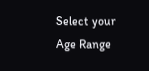Select your Age Range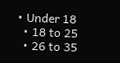• Under 18
  • 18 to 25
  • 26 to 35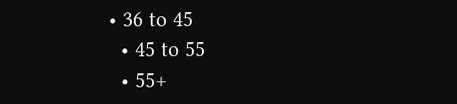• 36 to 45
  • 45 to 55
  • 55+